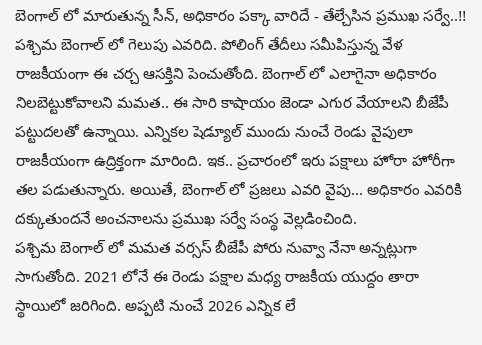బెంగాల్ లో మారుతున్న సీన్, అధికారం పక్కా వారిదే - తేల్చేసిన ప్రముఖ సర్వే..!!
పశ్చిమ బెంగాల్ లో గెలుపు ఎవరిది. పోలింగ్ తేదీలు సమీపిస్తున్న వేళ రాజకీయంగా ఈ చర్చ ఆసక్తిని పెంచుతోంది. బెంగాల్ లో ఎలాగైనా అధికారం నిలబెట్టుకోవాలని మమత.. ఈ సారి కాషాయం జెండా ఎగుర వేయాలని బీజేపీ పట్టుదలతో ఉన్నాయి. ఎన్నికల షెడ్యూల్ ముందు నుంచే రెండు వైపులా రాజకీయంగా ఉద్రిక్తంగా మారింది. ఇక.. ప్రచారంలో ఇరు పక్షాలు హోరా హోరీగా తల పడుతున్నారు. అయితే, బెంగాల్ లో ప్రజలు ఎవరి వైపు... అధికారం ఎవరికి దక్కుతుందనే అంచనాలను ప్రముఖ సర్వే సంస్థ వెల్లడించింది.
పశ్చిమ బెంగాల్ లో మమత వర్సస్ బీజేపీ పోరు నువ్వా నేనా అన్నట్లుగా సాగుతోంది. 2021 లోనే ఈ రెండు పక్షాల మధ్య రాజకీయ యుద్దం తారా స్థాయిలో జరిగింది. అప్పటి నుంచే 2026 ఎన్నిక లే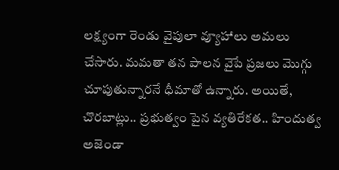లక్ష్యంగా రెండు వైపులా వ్యూహాలు అమలు చేసారు. మమతా తన పాలన వైపే ప్రజలు మొగ్గు చూపుతున్నారనే ధీమాతో ఉన్నారు. అయితే, చొరబాట్లు.. ప్రభుత్వం పైన వ్యతిరేకత.. హిందుత్వ అజెండా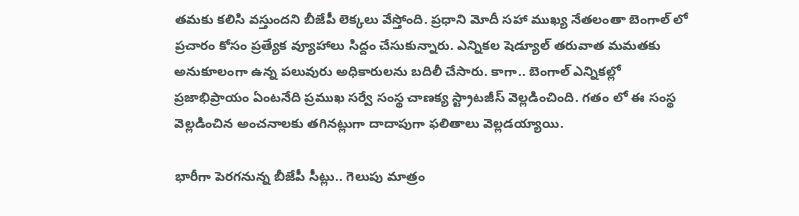తమకు కలిసి వస్తుందని బీజేపీ లెక్కలు వేస్తోంది. ప్రధాని మోదీ సహా ముఖ్య నేతలంతా బెంగాల్ లో ప్రచారం కోసం ప్రత్యేక వ్యూహాలు సిద్దం చేసుకున్నారు. ఎన్నికల షెడ్యూల్ తరువాత మమతకు అనుకూలంగా ఉన్న పలువురు అధికారులను బదిలీ చేసారు. కాగా.. బెంగాల్ ఎన్నికల్లో ప్రజాభిప్రాయం ఏంటనేది ప్రముఖ సర్వే సంస్థ చాణక్య స్ట్రాటజీస్ వెల్లడించింది. గతం లో ఈ సంస్థ వెల్లడించిన అంచనాలకు తగినట్లుగా దాదాపుగా ఫలితాలు వెల్లడయ్యాయి.

భారీగా పెరగనున్న బీజేపీ సీట్లు.. గెలుపు మాత్రం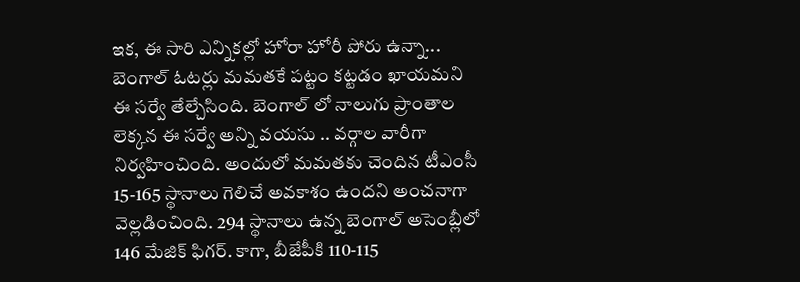ఇక, ఈ సారి ఎన్నికల్లో హోరా హోరీ పోరు ఉన్నా... బెంగాల్ ఓటర్లు మమతకే పట్టం కట్టడం ఖాయమని ఈ సర్వే తేల్చేసింది. బెంగాల్ లో నాలుగు ప్రాంతాల లెక్కన ఈ సర్వే అన్ని వయసు .. వర్గాల వారీగా నిర్వహించింది. అందులో మమతకు చెందిన టీఎంసీ 15-165 స్థానాలు గెలిచే అవకాశం ఉందని అంచనాగా వెల్లడించింది. 294 స్థానాలు ఉన్న బెంగాల్ అసెంబ్లీలో 146 మేజిక్ ఫిగర్. కాగా, బీజేపీకి 110-115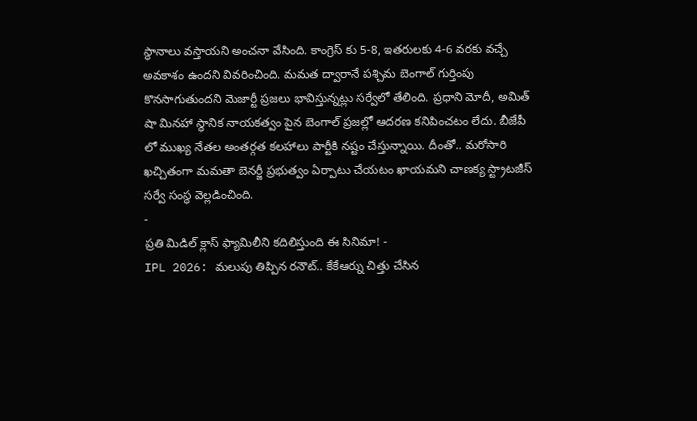స్థానాలు వస్తాయని అంచనా వేసింది. కాంగ్రెస్ కు 5-8, ఇతరులకు 4-6 వరకు వచ్చే అవకాశం ఉందని వివరించింది. మమత ద్వారానే పశ్చిమ బెంగాల్ గుర్తింపు కొనసాగుతుందని మెజార్టీ ప్రజలు భావిస్తున్నట్లు సర్వేలో తేలింది. ప్రధాని మోదీ, అమిత్ షా మినహా స్థానిక నాయకత్వం పైన బెంగాల్ ప్రజల్లో ఆదరణ కనిపించటం లేదు. బీజేపీ లో ముఖ్య నేతల అంతర్గత కలహాలు పార్టీకి నష్టం చేస్తున్నాయి. దీంతో.. మరోసారి ఖచ్చితంగా మమతా బెనర్జీ ప్రభుత్వం ఏర్పాటు చేయటం ఖాయమని చాణక్య స్ట్రాటజీస్ సర్వే సంస్థ వెల్లడించింది.
-
ప్రతి మిడిల్ క్లాస్ ఫ్యామిలీని కదిలిస్తుంది ఈ సినిమా! -
IPL 2026: మలుపు తిప్పిన రనౌట్.. కేకేఆర్ను చిత్తు చేసిన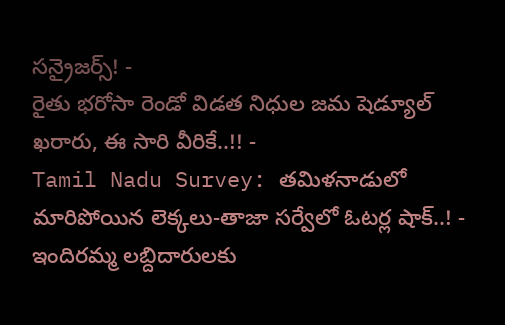సన్రైజర్స్! -
రైతు భరోసా రెండో విడత నిధుల జమ షెడ్యూల్ ఖరారు, ఈ సారి వీరికే..!! -
Tamil Nadu Survey: తమిళనాడులో మారిపోయిన లెక్కలు-తాజా సర్వేలో ఓటర్ల షాక్..! -
ఇందిరమ్మ లబ్దిదారులకు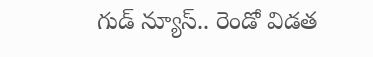గుడ్ న్యూస్.. రెండో విడత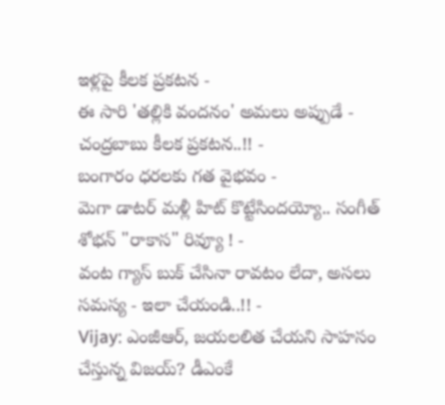ఇళ్లపై కీలక ప్రకటన -
ఈ సారి 'తల్లికి వందనం' అమలు అప్పుడే - చంద్రబాబు కీలక ప్రకటన..!! -
బంగారం ధరలకు గత వైభవం -
మెగా డాటర్ మళ్లీ హిట్ కొట్టేసిందయ్యో.. సంగీత్ శోభన్ "రాకాస" రివ్యూ ! -
వంట గ్యాస్ బుక్ చేసినా రావటం లేదా, అసలు సమస్య - ఇలా చేయండి..!! -
Vijay: ఎంజీఆర్, జయలలిత చేయని సాహసం చేస్తున్న విజయ్? డీఎంకే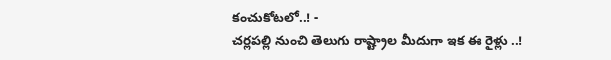కంచుకోటలో..! -
చర్లపల్లి నుంచి తెలుగు రాష్ట్రాల మీదుగా ఇక ఈ రైళ్లు ..!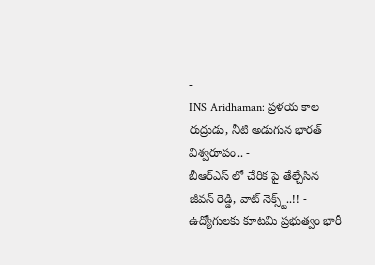-
INS Aridhaman: ప్రళయ కాల రుద్రుడు, నీటి అడుగున భారత్ విశ్వరూపం.. -
బీఆర్ఎస్ లో చేరిక పై తేల్చేసిన జీవన్ రెడ్డి, వాట్ నెక్స్ట్..!! -
ఉద్యోగులకు కూటమి ప్రభుత్వం భారీ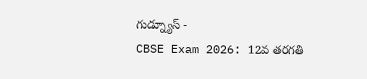గుడ్న్యూస్ -
CBSE Exam 2026: 12వ తరగతి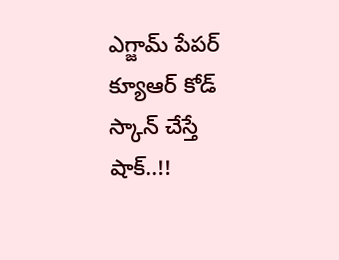ఎగ్జామ్ పేపర్ క్యూఆర్ కోడ్ స్కాన్ చేస్తే షాక్..!!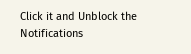Click it and Unblock the Notifications